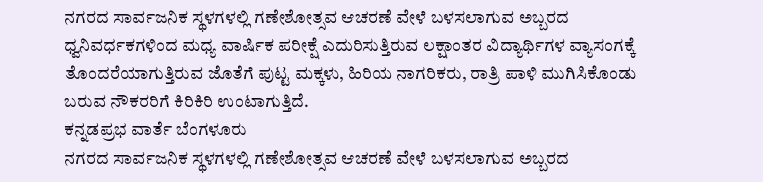ನಗರದ ಸಾರ್ವಜನಿಕ ಸ್ಥಳಗಳಲ್ಲಿ ಗಣೇಶೋತ್ಸವ ಆಚರಣೆ ವೇಳೆ ಬಳಸಲಾಗುವ ಅಬ್ಬರದ ಧ್ವನಿವರ್ಧಕಗಳಿಂದ ಮಧ್ಯ ವಾರ್ಷಿಕ ಪರೀಕ್ಷೆ ಎದುರಿಸುತ್ತಿರುವ ಲಕ್ಷಾಂತರ ವಿದ್ಯಾರ್ಥಿಗಳ ವ್ಯಾಸಂಗಕ್ಕೆ ತೊಂದರೆಯಾಗುತ್ತಿರುವ ಜೊತೆಗೆ ಪುಟ್ಟ ಮಕ್ಕಳು, ಹಿರಿಯ ನಾಗರಿಕರು, ರಾತ್ರಿ ಪಾಳಿ ಮುಗಿಸಿಕೊಂಡು ಬರುವ ನೌಕರರಿಗೆ ಕಿರಿಕಿರಿ ಉಂಟಾಗುತ್ತಿದೆ.
ಕನ್ನಡಪ್ರಭ ವಾರ್ತೆ ಬೆಂಗಳೂರು
ನಗರದ ಸಾರ್ವಜನಿಕ ಸ್ಥಳಗಳಲ್ಲಿ ಗಣೇಶೋತ್ಸವ ಆಚರಣೆ ವೇಳೆ ಬಳಸಲಾಗುವ ಅಬ್ಬರದ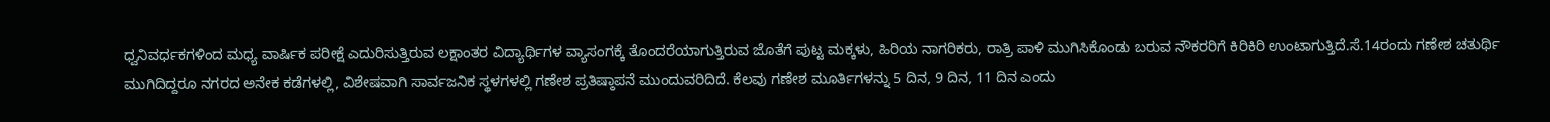ಧ್ವನಿವರ್ಧಕಗಳಿಂದ ಮಧ್ಯ ವಾರ್ಷಿಕ ಪರೀಕ್ಷೆ ಎದುರಿಸುತ್ತಿರುವ ಲಕ್ಷಾಂತರ ವಿದ್ಯಾರ್ಥಿಗಳ ವ್ಯಾಸಂಗಕ್ಕೆ ತೊಂದರೆಯಾಗುತ್ತಿರುವ ಜೊತೆಗೆ ಪುಟ್ಟ ಮಕ್ಕಳು, ಹಿರಿಯ ನಾಗರಿಕರು, ರಾತ್ರಿ ಪಾಳಿ ಮುಗಿಸಿಕೊಂಡು ಬರುವ ನೌಕರರಿಗೆ ಕಿರಿಕಿರಿ ಉಂಟಾಗುತ್ತಿದೆ.ಸೆ.14ರಂದು ಗಣೇಶ ಚತುರ್ಥಿ ಮುಗಿದಿದ್ದರೂ ನಗರದ ಅನೇಕ ಕಡೆಗಳಲ್ಲಿ, ವಿಶೇಷವಾಗಿ ಸಾರ್ವಜನಿಕ ಸ್ಥಳಗಳಲ್ಲಿ ಗಣೇಶ ಪ್ರತಿಷ್ಠಾಪನೆ ಮುಂದುವರಿದಿದೆ. ಕೆಲವು ಗಣೇಶ ಮೂರ್ತಿಗಳನ್ನು 5 ದಿನ, 9 ದಿನ, 11 ದಿನ ಎಂದು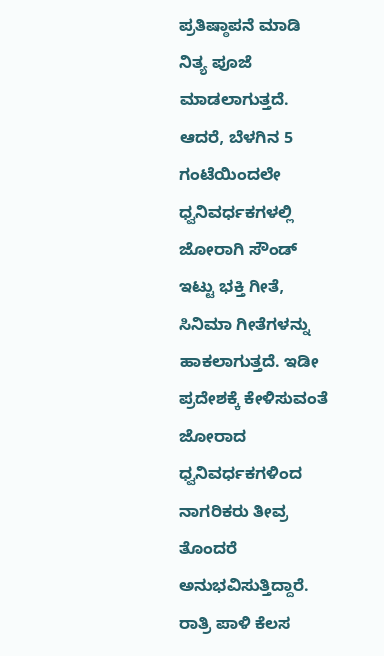ಪ್ರತಿಷ್ಠಾಪನೆ ಮಾಡಿ ನಿತ್ಯ ಪೂಜೆ ಮಾಡಲಾಗುತ್ತದೆ. ಆದರೆ, ಬೆಳಗಿನ 5 ಗಂಟೆಯಿಂದಲೇ ಧ್ವನಿವರ್ಧಕಗಳಲ್ಲಿ ಜೋರಾಗಿ ಸೌಂಡ್ ಇಟ್ಟು ಭಕ್ತಿ ಗೀತೆ, ಸಿನಿಮಾ ಗೀತೆಗಳನ್ನು ಹಾಕಲಾಗುತ್ತದೆ. ಇಡೀ ಪ್ರದೇಶಕ್ಕೆ ಕೇಳಿಸುವಂತೆ ಜೋರಾದ ಧ್ವನಿವರ್ಧಕಗಳಿಂದ ನಾಗರಿಕರು ತೀವ್ರ ತೊಂದರೆ ಅನುಭವಿಸುತ್ತಿದ್ದಾರೆ.
ರಾತ್ರಿ ಪಾಳಿ ಕೆಲಸ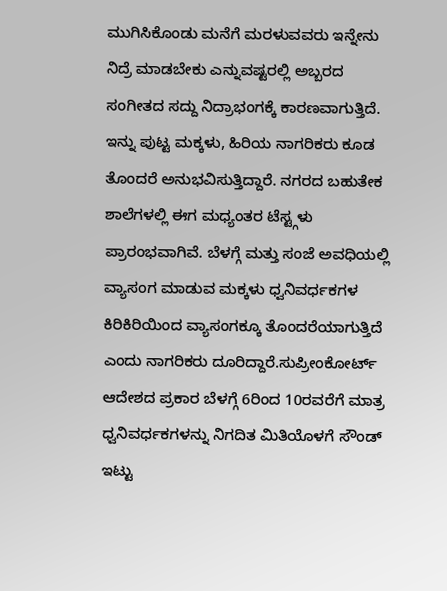ಮುಗಿಸಿಕೊಂಡು ಮನೆಗೆ ಮರಳುವವರು ಇನ್ನೇನು ನಿದ್ರೆ ಮಾಡಬೇಕು ಎನ್ನುವಷ್ಟರಲ್ಲಿ ಅಬ್ಬರದ ಸಂಗೀತದ ಸದ್ದು ನಿದ್ರಾಭಂಗಕ್ಕೆ ಕಾರಣವಾಗುತ್ತಿದೆ. ಇನ್ನು ಪುಟ್ಟ ಮಕ್ಕಳು, ಹಿರಿಯ ನಾಗರಿಕರು ಕೂಡ ತೊಂದರೆ ಅನುಭವಿಸುತ್ತಿದ್ದಾರೆ. ನಗರದ ಬಹುತೇಕ ಶಾಲೆಗಳಲ್ಲಿ ಈಗ ಮಧ್ಯಂತರ ಟೆಸ್ಟ್ಗಳು ಪ್ರಾರಂಭವಾಗಿವೆ. ಬೆಳಗ್ಗೆ ಮತ್ತು ಸಂಜೆ ಅವಧಿಯಲ್ಲಿ ವ್ಯಾಸಂಗ ಮಾಡುವ ಮಕ್ಕಳು ಧ್ವನಿವರ್ಧಕಗಳ ಕಿರಿಕಿರಿಯಿಂದ ವ್ಯಾಸಂಗಕ್ಕೂ ತೊಂದರೆಯಾಗುತ್ತಿದೆ ಎಂದು ನಾಗರಿಕರು ದೂರಿದ್ದಾರೆ.ಸುಪ್ರೀಂಕೋರ್ಟ್ ಆದೇಶದ ಪ್ರಕಾರ ಬೆಳಗ್ಗೆ 6ರಿಂದ 10ರವರೆಗೆ ಮಾತ್ರ ಧ್ವನಿವರ್ಧಕಗಳನ್ನು ನಿಗದಿತ ಮಿತಿಯೊಳಗೆ ಸೌಂಡ್ ಇಟ್ಟು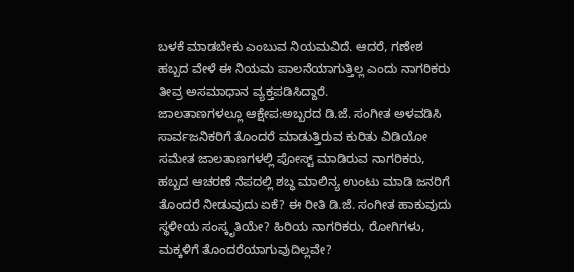ಬಳಕೆ ಮಾಡಬೇಕು ಎಂಬುವ ನಿಯಮವಿದೆ. ಆದರೆ, ಗಣೇಶ ಹಬ್ಬದ ವೇಳೆ ಈ ನಿಯಮ ಪಾಲನೆಯಾಗುತ್ತಿಲ್ಲ ಎಂದು ನಾಗರಿಕರು ತೀವ್ರ ಅಸಮಾಧಾನ ವ್ಯಕ್ತಪಡಿಸಿದ್ದಾರೆ.
ಜಾಲತಾಣಗಳಲ್ಲೂ ಆಕ್ಷೇಪ:ಅಬ್ಬರದ ಡಿ.ಜೆ. ಸಂಗೀತ ಅಳವಡಿಸಿ ಸಾರ್ವಜನಿಕರಿಗೆ ತೊಂದರೆ ಮಾಡುತ್ತಿರುವ ಕುರಿತು ವಿಡಿಯೋ ಸಮೇತ ಜಾಲತಾಣಗಳಲ್ಲಿ ಪೋಸ್ಟ್ ಮಾಡಿರುವ ನಾಗರಿಕರು, ಹಬ್ಬದ ಆಚರಣೆ ನೆಪದಲ್ಲಿ ಶಬ್ಧ ಮಾಲಿನ್ಯ ಉಂಟು ಮಾಡಿ ಜನರಿಗೆ ತೊಂದರೆ ನೀಡುವುದು ಏಕೆ? ಈ ರೀತಿ ಡಿ.ಜೆ. ಸಂಗೀತ ಹಾಕುವುದು ಸ್ಥಳೀಯ ಸಂಸ್ಕೃತಿಯೇ? ಹಿರಿಯ ನಾಗರಿಕರು, ರೋಗಿಗಳು, ಮಕ್ಕಳಿಗೆ ತೊಂದರೆಯಾಗುವುದಿಲ್ಲವೇ?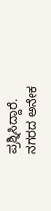ಪ್ರಶ್ನಿಸಿದ್ದಾರೆ.
ನಗರದ ಅನೇಕ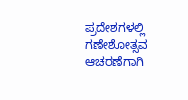ಪ್ರದೇಶಗಳಲ್ಲಿ ಗಣೇಶೋತ್ಸವ ಆಚರಣೆಗಾಗಿ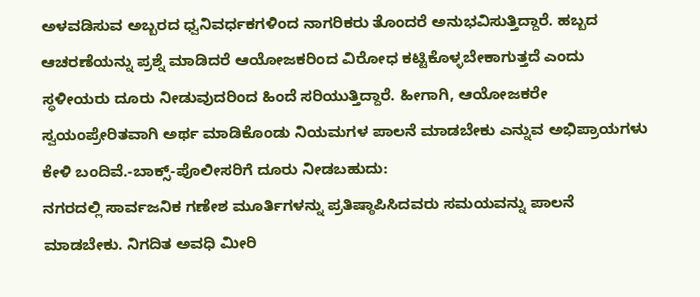ಅಳವಡಿಸುವ ಅಬ್ಬರದ ಧ್ವನಿವರ್ಧಕಗಳಿಂದ ನಾಗರಿಕರು ತೊಂದರೆ ಅನುಭವಿಸುತ್ತಿದ್ದಾರೆ. ಹಬ್ಬದ ಆಚರಣೆಯನ್ನು ಪ್ರಶ್ನೆ ಮಾಡಿದರೆ ಆಯೋಜಕರಿಂದ ವಿರೋಧ ಕಟ್ಟಿಕೊಳ್ಳಬೇಕಾಗುತ್ತದೆ ಎಂದು ಸ್ಥಳೀಯರು ದೂರು ನೀಡುವುದರಿಂದ ಹಿಂದೆ ಸರಿಯುತ್ತಿದ್ದಾರೆ. ಹೀಗಾಗಿ, ಆಯೋಜಕರೇ ಸ್ವಯಂಪ್ರೇರಿತವಾಗಿ ಅರ್ಥ ಮಾಡಿಕೊಂಡು ನಿಯಮಗಳ ಪಾಲನೆ ಮಾಡಬೇಕು ಎನ್ನುವ ಅಭಿಪ್ರಾಯಗಳು ಕೇಳಿ ಬಂದಿವೆ.-ಬಾಕ್ಸ್-ಪೊಲೀಸರಿಗೆ ದೂರು ನೀಡಬಹುದು:
ನಗರದಲ್ಲಿ ಸಾರ್ವಜನಿಕ ಗಣೇಶ ಮೂರ್ತಿಗಳನ್ನು ಪ್ರತಿಷ್ಠಾಪಿಸಿದವರು ಸಮಯವನ್ನು ಪಾಲನೆ ಮಾಡಬೇಕು. ನಿಗದಿತ ಅವಧಿ ಮೀರಿ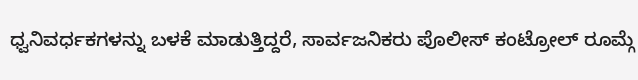ಧ್ವನಿವರ್ಧಕಗಳನ್ನು ಬಳಕೆ ಮಾಡುತ್ತಿದ್ದರೆ, ಸಾರ್ವಜನಿಕರು ಪೊಲೀಸ್ ಕಂಟ್ರೋಲ್ ರೂಮ್ಗೆ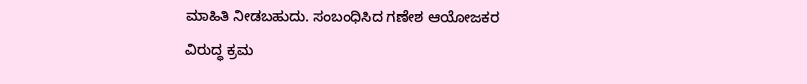ಮಾಹಿತಿ ನೀಡಬಹುದು. ಸಂಬಂಧಿಸಿದ ಗಣೇಶ ಆಯೋಜಕರ ವಿರುದ್ಧ ಕ್ರಮ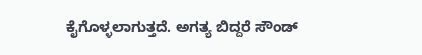ಕೈಗೊಳ್ಳಲಾಗುತ್ತದೆ. ಅಗತ್ಯ ಬಿದ್ದರೆ ಸೌಂಡ್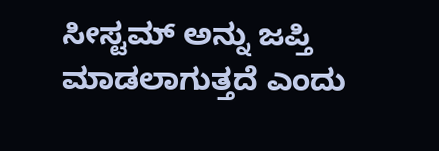ಸೀಸ್ಟಮ್ ಅನ್ನು ಜಪ್ತಿ ಮಾಡಲಾಗುತ್ತದೆ ಎಂದು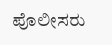ಪೊಲೀಸರು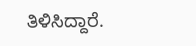ತಿಳಿಸಿದ್ದಾರೆ.